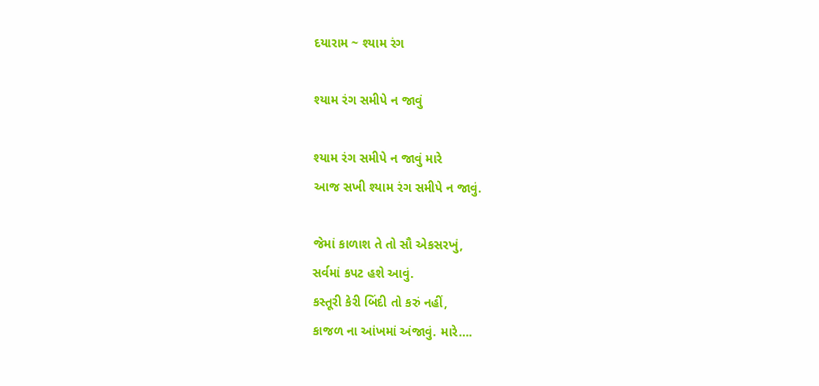દયારામ ~ શ્યામ રંગ

શ્યામ રંગ સમીપે ન જાવું

શ્યામ રંગ સમીપે ન જાવું મારે
આજ સખી શ્યામ રંગ સમીપે ન જાવું.

જેમાં કાળાશ તે તો સૌ એકસરખું,
સર્વમાં કપટ હશે આવું.
કસ્તૂરી કેરી બિંદી તો કરું નહીં,
કાજળ ના આંખમાં અંજાવું. મારે….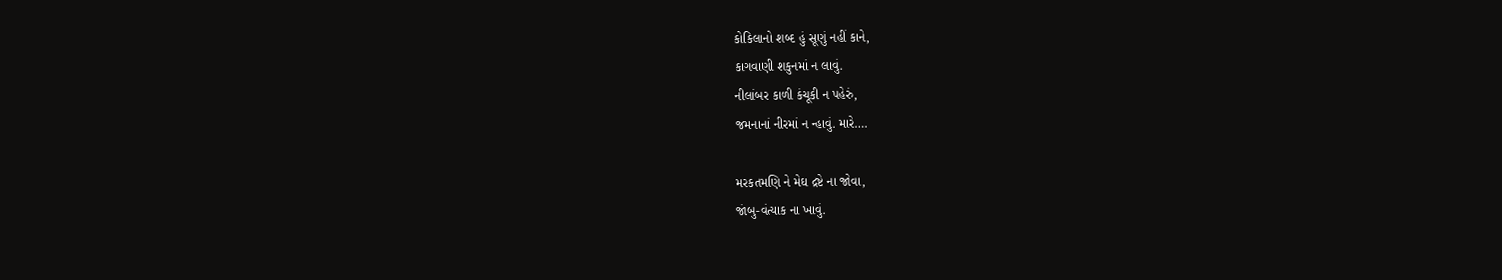કોકિલાનો શબ્દ હું સૂણું નહીં કાને,
કાગવાણી શકુનમાં ન લાવું.
નીલાંબર કાળી કંચૂકી ન પહેરું,
જમનાનાં નીરમાં ન ન્હાવું. મારે….

મરકતમણિ ને મેઘ દ્રષ્ટે ના જોવા,
જાંબુ-વંત્યાક ના ખાવું.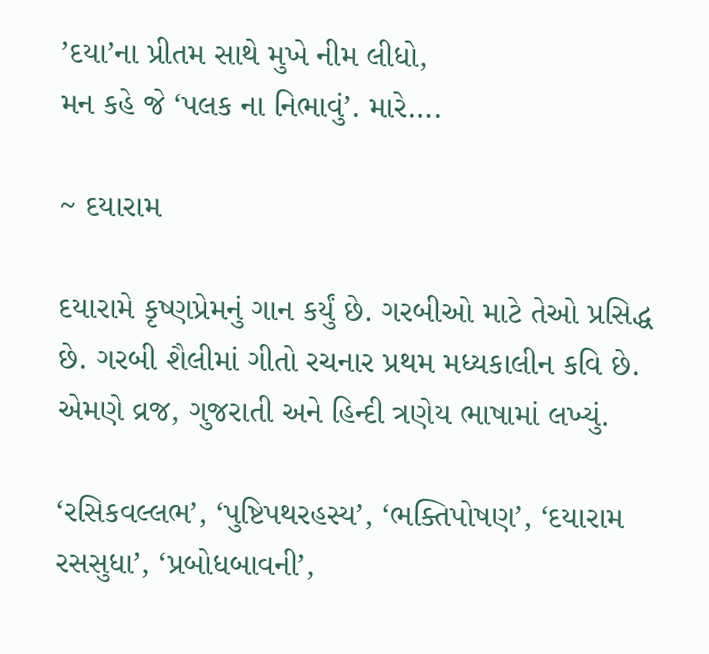’દયા’ના પ્રીતમ સાથે મુખે નીમ લીધો,
મન કહે જે ‘પલક ના નિભાવું’. મારે….

~ દયારામ

દયારામે કૃષ્ણપ્રેમનું ગાન કર્યું છે. ગરબીઓ માટે તેઓ પ્રસિદ્ધ છે. ગરબી શૈલીમાં ગીતો રચનાર પ્રથમ મધ્યકાલીન કવિ છે. એમણે વ્રજ, ગુજરાતી અને હિન્દી ત્રણેય ભાષામાં લખ્યું.

‘રસિકવલ્લભ’, ‘પુષ્ટિપથરહસ્ય’, ‘ભક્તિપોષણ’, ‘દયારામ રસસુધા’, ‘પ્રબોધબાવની’,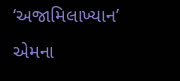‘અજામિલાખ્યાન’ એમના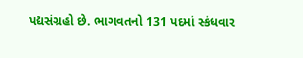પદ્યસંગ્રહો છે. ભાગવતનો 131 પદમાં સ્કંધવાર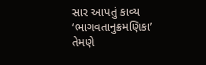સાર આપતું કાવ્ય ‘ભાગવતાનુક્રમણિકા’ તેમણે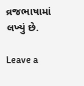વ્રજભાષામાં લખ્યું છે.

Leave a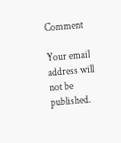Comment

Your email address will not be published.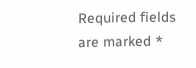Required fields are marked *